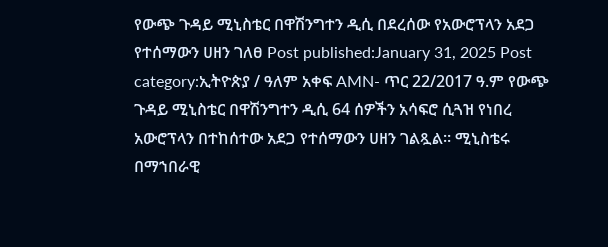የውጭ ጉዳይ ሚኒስቴር በዋሽንግተን ዲሲ በደረሰው የአውሮፕላን አደጋ የተሰማውን ሀዘን ገለፀ Post published:January 31, 2025 Post category:ኢትዮጵያ / ዓለም አቀፍ AMN- ጥር 22/2017 ዓ.ም የውጭ ጉዳይ ሚኒስቴር በዋሽንግተን ዲሲ 64 ሰዎችን አሳፍሮ ሲጓዝ የነበረ አውሮፕላን በተከሰተው አደጋ የተሰማውን ሀዘን ገልጿል። ሚኒስቴሩ በማኀበራዊ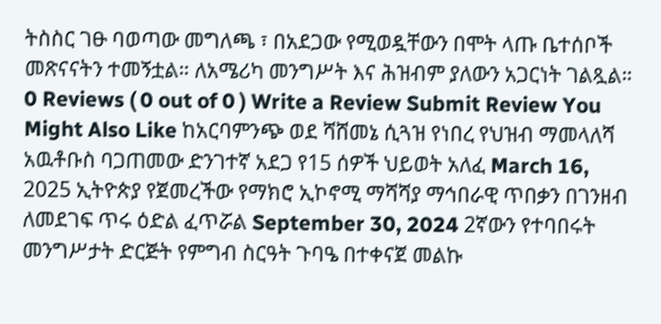ትስስር ገፁ ባወጣው መግለጫ ፣ በአደጋው የሚወዷቸውን በሞት ላጡ ቤተሰቦች መጽናናትን ተመኝቷል። ለአሜሪካ መንግሥት እና ሕዝብም ያለውን አጋርነት ገልጿል። 0 Reviews ( 0 out of 0 ) Write a Review Submit Review You Might Also Like ከአርባምንጭ ወደ ሻሸመኔ ሲጓዝ የነበረ የህዝብ ማመላለሻ አዉቶቡስ ባጋጠመው ድንገተኛ አደጋ የ15 ሰዎች ህይወት አለፈ March 16, 2025 ኢትዮጵያ የጀመረችው የማክሮ ኢኮኖሚ ማሻሻያ ማኅበራዊ ጥበቃን በገንዘብ ለመደገፍ ጥሩ ዕድል ፈጥሯል September 30, 2024 2ኛውን የተባበሩት መንግሥታት ድርጅት የምግብ ስርዓት ጉባዔ በተቀናጀ መልኩ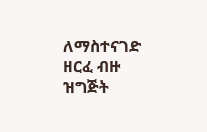ለማስተናገድ ዘርፈ ብዙ ዝግጅት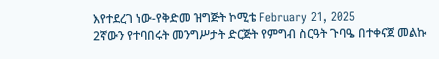እየተደረገ ነው-የቅድመ ዝግጅት ኮሚቴ February 21, 2025
2ኛውን የተባበሩት መንግሥታት ድርጅት የምግብ ስርዓት ጉባዔ በተቀናጀ መልኩ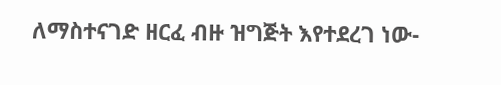ለማስተናገድ ዘርፈ ብዙ ዝግጅት እየተደረገ ነው-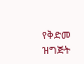የቅድመ ዝግጅት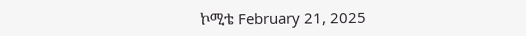ኮሚቴ February 21, 2025